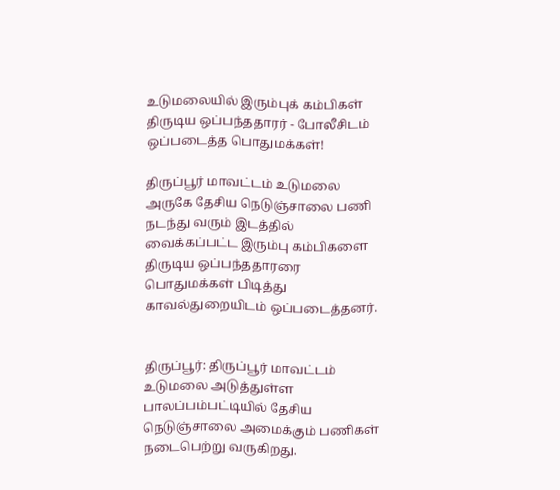உடுமலையில் இரும்புக் கம்பிகள் திருடிய ஒப்பந்ததாரர் - போலீசிடம் ஒப்படைத்த பொதுமக்கள்!

திருப்பூர் மாவட்டம் உடுமலை அருகே தேசிய நெடுஞ்சாலை பணி நடந்து வரும் இடத்தில் வைக்கப்பட்ட இரும்பு கம்பிகளை திருடிய ஒப்பந்ததாரரை பொதுமக்கள் பிடித்து காவல்துறையிடம் ஒப்படைத்தனர்.


திருப்பூர்: திருப்பூர் மாவட்டம் உடுமலை அடுத்துள்ள பாலப்பம்பட்டியில் தேசிய நெடுஞ்சாலை அமைக்கும் பணிகள் நடைபெற்று வருகிறது.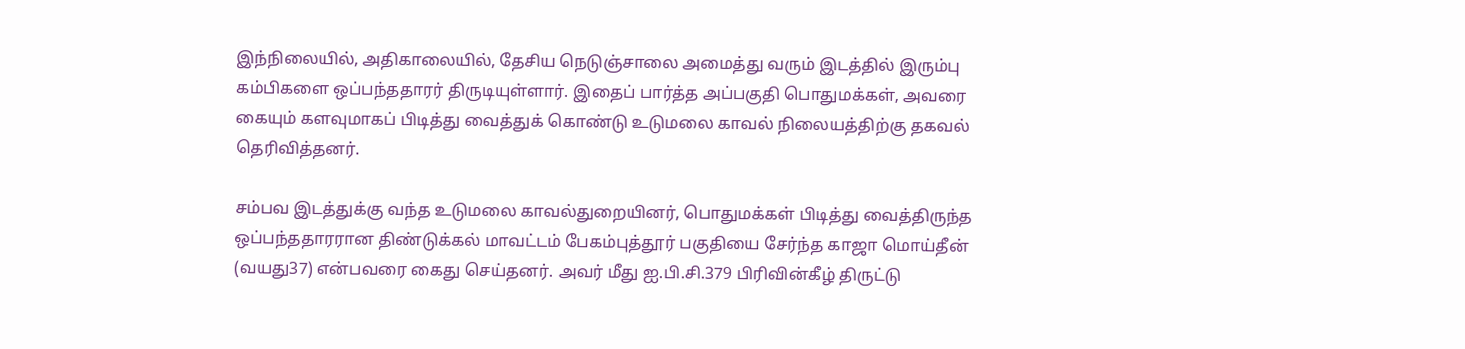இந்நிலையில், அதிகாலையில், தேசிய நெடுஞ்சாலை அமைத்து வரும் இடத்தில் இரும்பு கம்பிகளை ஒப்பந்ததாரர் திருடியுள்ளார். இதைப் பார்த்த அப்பகுதி பொதுமக்கள், அவரை கையும் களவுமாகப் பிடித்து வைத்துக் கொண்டு உடுமலை காவல் நிலையத்திற்கு தகவல் தெரிவித்தனர்.

சம்பவ இடத்துக்கு வந்த உடுமலை காவல்துறையினர், பொதுமக்கள் பிடித்து வைத்திருந்த ஒப்பந்ததாரரான திண்டுக்கல் மாவட்டம் பேகம்புத்தூர் பகுதியை சேர்ந்த காஜா மொய்தீன் (வயது37) என்பவரை கைது செய்தனர். அவர் மீது ஐ.பி.சி.379 பிரிவின்கீழ் திருட்டு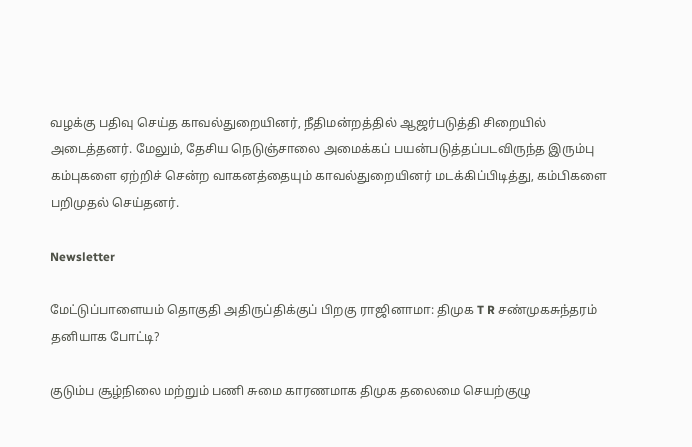வழக்கு பதிவு செய்த காவல்துறையினர், நீதிமன்றத்தில் ஆஜர்படுத்தி சிறையில் அடைத்தனர். மேலும், தேசிய நெடுஞ்சாலை அமைக்கப் பயன்படுத்தப்படவிருந்த இரும்பு கம்புகளை ஏற்றிச் சென்ற வாகனத்தையும் காவல்துறையினர் மடக்கிப்பிடித்து, கம்பிகளை பறிமுதல் செய்தனர்.

Newsletter

மேட்டுப்பாளையம் தொகுதி அதிருப்திக்குப் பிறகு ராஜினாமா: திமுக T R சண்முகசுந்தரம் தனியாக போட்டி?

குடும்ப சூழ்நிலை மற்றும் பணி சுமை காரணமாக திமுக தலைமை செயற்குழு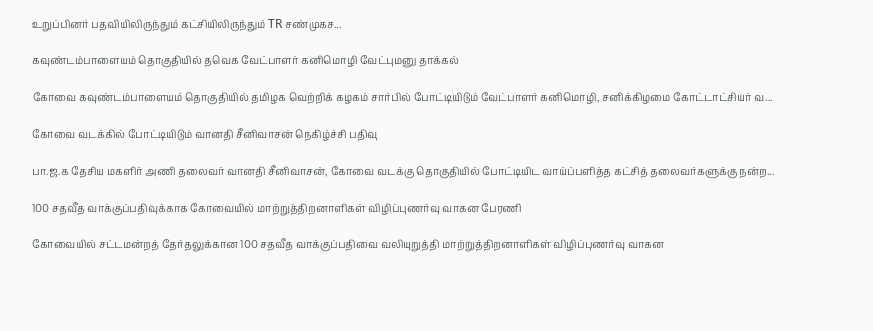உறுப்பினர் பதவியிலிருந்தும் கட்சியிலிருந்தும் TR சண்முகச...

கவுண்டம்பாளையம் தொகுதியில் தவெக வேட்பாளர் கனிமொழி வேட்புமனு தாக்கல்

கோவை கவுண்டம்பாளையம் தொகுதியில் தமிழக வெற்றிக் கழகம் சார்பில் போட்டியிடும் வேட்பாளர் கனிமொழி, சனிக்கிழமை கோட்டாட்சியர் வ...

கோவை வடக்கில் போட்டியிடும் வானதி சீனிவாசன் நெகிழ்ச்சி பதிவு

பா.ஜ.க தேசிய மகளிர் அணி தலைவர் வானதி சீனிவாசன், கோவை வடக்கு தொகுதியில் போட்டியிட வாய்ப்பளித்த கட்சித் தலைவர்களுக்கு நன்ற...

100 சதவீத வாக்குப்பதிவுக்காக கோவையில் மாற்றுத்திறனாளிகள் விழிப்புணர்வு வாகன பேரணி

கோவையில் சட்டமன்றத் தேர்தலுக்கான 100 சதவீத வாக்குப்பதிவை வலியுறுத்தி மாற்றுத்திறனாளிகள் விழிப்புணர்வு வாகன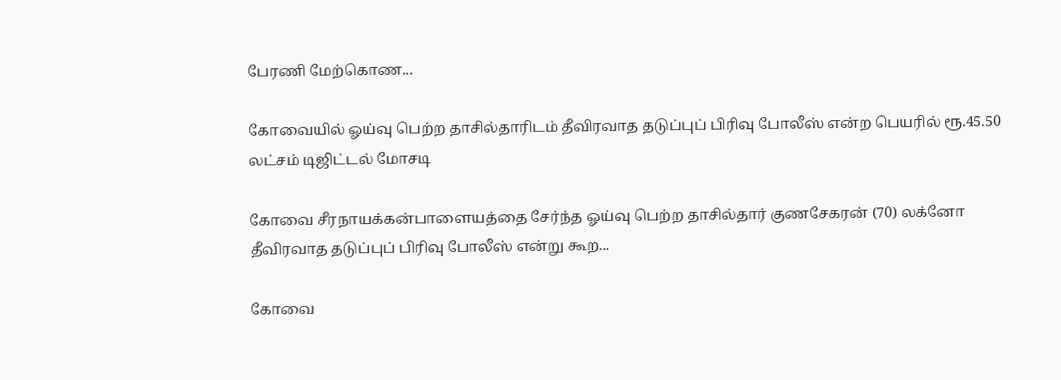பேரணி மேற்கொண...

கோவையில் ஓய்வு பெற்ற தாசில்தாரிடம் தீவிரவாத தடுப்புப் பிரிவு போலீஸ் என்ற பெயரில் ரூ.45.50 லட்சம் டிஜிட்டல் மோசடி

கோவை சீரநாயக்கன்பாளையத்தை சேர்ந்த ஓய்வு பெற்ற தாசில்தார் குணசேகரன் (70) லக்னோ தீவிரவாத தடுப்புப் பிரிவு போலீஸ் என்று கூற...

கோவை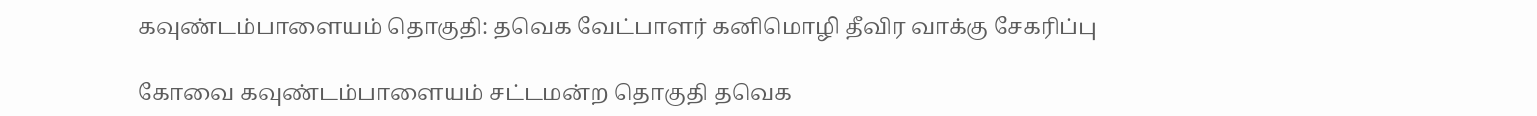கவுண்டம்பாளையம் தொகுதி: தவெக வேட்பாளர் கனிமொழி தீவிர வாக்கு சேகரிப்பு

கோவை கவுண்டம்பாளையம் சட்டமன்ற தொகுதி தவெக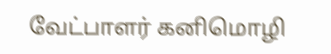வேட்பாளர் கனிமொழி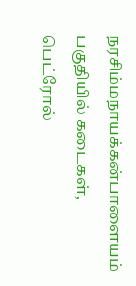நரசிம்மநாயக்கன்பாளையம் பகுதியில் கடைகள், பெட்ரோல்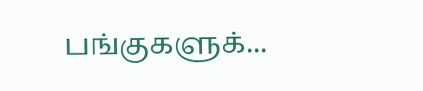பங்குகளுக்...